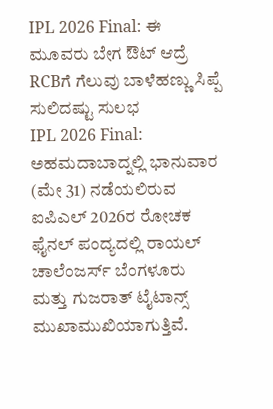IPL 2026 Final: ಈ ಮೂವರು ಬೇಗ ಔಟ್ ಆದ್ರೆ RCBಗೆ ಗೆಲುವು ಬಾಳೆಹಣ್ಣು ಸಿಪ್ಪೆ ಸುಲಿದಷ್ಟು ಸುಲಭ
IPL 2026 Final: ಅಹಮದಾಬಾದ್ನಲ್ಲಿ ಭಾನುವಾರ (ಮೇ 31) ನಡೆಯಲಿರುವ ಐಪಿಎಲ್ 2026ರ ರೋಚಕ ಫೈನಲ್ ಪಂದ್ಯದಲ್ಲಿ ರಾಯಲ್ ಚಾಲೆಂಜರ್ಸ್ ಬೆಂಗಳೂರು ಮತ್ತು ಗುಜರಾತ್ ಟೈಟಾನ್ಸ್ ಮುಖಾಮುಖಿಯಾಗುತ್ತಿವೆ.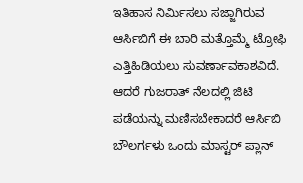ಇತಿಹಾಸ ನಿರ್ಮಿಸಲು ಸಜ್ಜಾಗಿರುವ ಆರ್ಸಿಬಿಗೆ ಈ ಬಾರಿ ಮತ್ತೊಮ್ಮೆ ಟ್ರೋಫಿ ಎತ್ತಿಹಿಡಿಯಲು ಸುವರ್ಣಾವಕಾಶವಿದೆ. ಆದರೆ ಗುಜರಾತ್ ನೆಲದಲ್ಲಿ ಜಿಟಿ ಪಡೆಯನ್ನು ಮಣಿಸಬೇಕಾದರೆ ಆರ್ಸಿಬಿ ಬೌಲರ್ಗಳು ಒಂದು ಮಾಸ್ಟರ್ ಪ್ಲಾನ್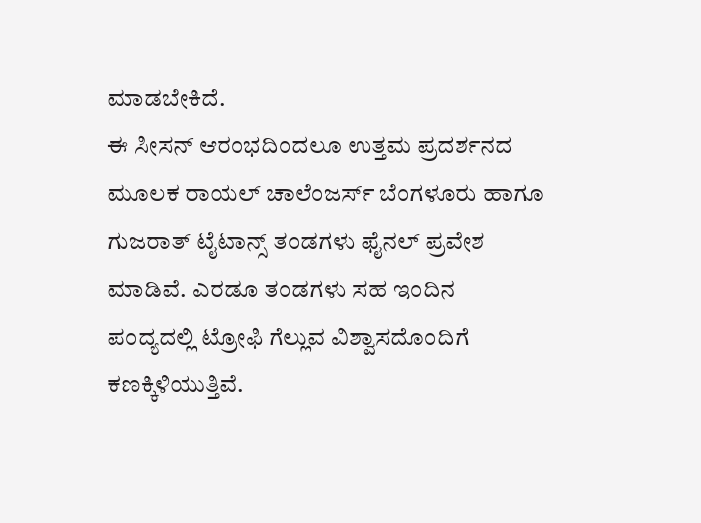ಮಾಡಬೇಕಿದೆ.
ಈ ಸೀಸನ್ ಆರಂಭದಿಂದಲೂ ಉತ್ತಮ ಪ್ರದರ್ಶನದ ಮೂಲಕ ರಾಯಲ್ ಚಾಲೆಂಜರ್ಸ್ ಬೆಂಗಳೂರು ಹಾಗೂ ಗುಜರಾತ್ ಟೈಟಾನ್ಸ್ ತಂಡಗಳು ಫೈನಲ್ ಪ್ರವೇಶ ಮಾಡಿವೆ. ಎರಡೂ ತಂಡಗಳು ಸಹ ಇಂದಿನ ಪಂದ್ಯದಲ್ಲಿ ಟ್ರೋಫಿ ಗೆಲ್ಲುವ ವಿಶ್ವಾಸದೊಂದಿಗೆ ಕಣಕ್ಕಿಳಿಯುತ್ತಿವೆ.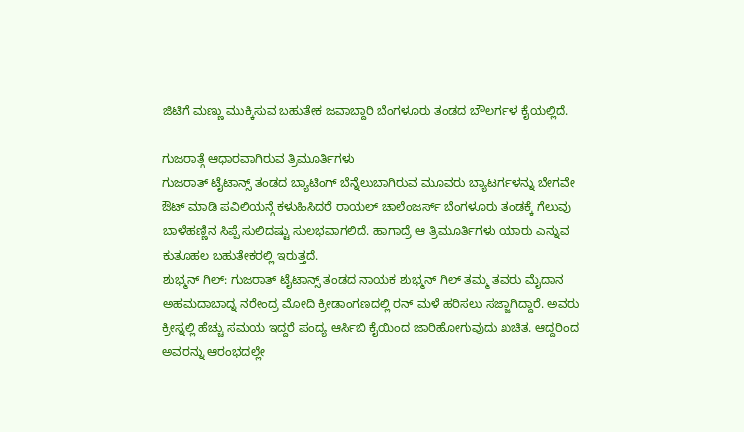ಜಿಟಿಗೆ ಮಣ್ಣು ಮುಕ್ಕಿಸುವ ಬಹುತೇಕ ಜವಾಬ್ದಾರಿ ಬೆಂಗಳೂರು ತಂಡದ ಬೌಲರ್ಗಳ ಕೈಯಲ್ಲಿದೆ.

ಗುಜರಾತ್ಗೆ ಆಧಾರವಾಗಿರುವ ತ್ರಿಮೂರ್ತಿಗಳು
ಗುಜರಾತ್ ಟೈಟಾನ್ಸ್ ತಂಡದ ಬ್ಯಾಟಿಂಗ್ ಬೆನ್ನೆಲುಬಾಗಿರುವ ಮೂವರು ಬ್ಯಾಟರ್ಗಳನ್ನು ಬೇಗವೇ ಔಟ್ ಮಾಡಿ ಪವಿಲಿಯನ್ಗೆ ಕಳುಹಿಸಿದರೆ ರಾಯಲ್ ಚಾಲೆಂಜರ್ಸ್ ಬೆಂಗಳೂರು ತಂಡಕ್ಕೆ ಗೆಲುವು ಬಾಳೆಹಣ್ಣಿನ ಸಿಪ್ಪೆ ಸುಲಿದಷ್ಟು ಸುಲಭವಾಗಲಿದೆ. ಹಾಗಾದ್ರೆ ಆ ತ್ರಿಮೂರ್ತಿಗಳು ಯಾರು ಎನ್ನುವ ಕುತೂಹಲ ಬಹುತೇಕರಲ್ಲಿ ಇರುತ್ತದೆ.
ಶುಭ್ಮನ್ ಗಿಲ್: ಗುಜರಾತ್ ಟೈಟಾನ್ಸ್ ತಂಡದ ನಾಯಕ ಶುಭ್ಮನ್ ಗಿಲ್ ತಮ್ಮ ತವರು ಮೈದಾನ ಅಹಮದಾಬಾದ್ನ ನರೇಂದ್ರ ಮೋದಿ ಕ್ರೀಡಾಂಗಣದಲ್ಲಿ ರನ್ ಮಳೆ ಹರಿಸಲು ಸಜ್ಜಾಗಿದ್ದಾರೆ. ಅವರು ಕ್ರೀಸ್ನಲ್ಲಿ ಹೆಚ್ಚು ಸಮಯ ಇದ್ದರೆ ಪಂದ್ಯ ಆರ್ಸಿಬಿ ಕೈಯಿಂದ ಜಾರಿಹೋಗುವುದು ಖಚಿತ. ಆದ್ದರಿಂದ ಅವರನ್ನು ಆರಂಭದಲ್ಲೇ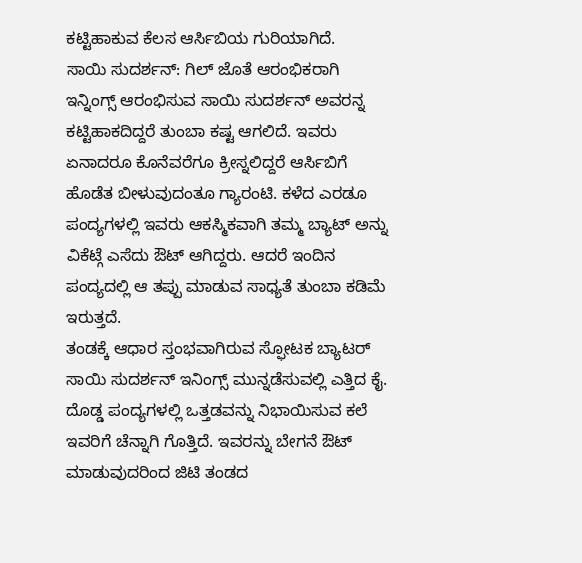ಕಟ್ಟಿಹಾಕುವ ಕೆಲಸ ಆರ್ಸಿಬಿಯ ಗುರಿಯಾಗಿದೆ.
ಸಾಯಿ ಸುದರ್ಶನ್: ಗಿಲ್ ಜೊತೆ ಆರಂಭಿಕರಾಗಿ ಇನ್ನಿಂಗ್ಸ್ ಆರಂಭಿಸುವ ಸಾಯಿ ಸುದರ್ಶನ್ ಅವರನ್ನ ಕಟ್ಟಿಹಾಕದಿದ್ದರೆ ತುಂಬಾ ಕಷ್ಟ ಆಗಲಿದೆ. ಇವರು ಏನಾದರೂ ಕೊನೆವರೆಗೂ ಕ್ರೀಸ್ನಲಿದ್ದರೆ ಆರ್ಸಿಬಿಗೆ ಹೊಡೆತ ಬೀಳುವುದಂತೂ ಗ್ಯಾರಂಟಿ. ಕಳೆದ ಎರಡೂ ಪಂದ್ಯಗಳಲ್ಲಿ ಇವರು ಆಕಸ್ಮಿಕವಾಗಿ ತಮ್ಮ ಬ್ಯಾಟ್ ಅನ್ನು ವಿಕೆಟ್ಗೆ ಎಸೆದು ಔಟ್ ಆಗಿದ್ದರು. ಆದರೆ ಇಂದಿನ ಪಂದ್ಯದಲ್ಲಿ ಆ ತಪ್ಪು ಮಾಡುವ ಸಾಧ್ಯತೆ ತುಂಬಾ ಕಡಿಮೆ ಇರುತ್ತದೆ.
ತಂಡಕ್ಕೆ ಆಧಾರ ಸ್ತಂಭವಾಗಿರುವ ಸ್ಫೋಟಕ ಬ್ಯಾಟರ್ ಸಾಯಿ ಸುದರ್ಶನ್ ಇನಿಂಗ್ಸ್ ಮುನ್ನಡೆಸುವಲ್ಲಿ ಎತ್ತಿದ ಕೈ. ದೊಡ್ಡ ಪಂದ್ಯಗಳಲ್ಲಿ ಒತ್ತಡವನ್ನು ನಿಭಾಯಿಸುವ ಕಲೆ ಇವರಿಗೆ ಚೆನ್ನಾಗಿ ಗೊತ್ತಿದೆ. ಇವರನ್ನು ಬೇಗನೆ ಔಟ್ ಮಾಡುವುದರಿಂದ ಜಿಟಿ ತಂಡದ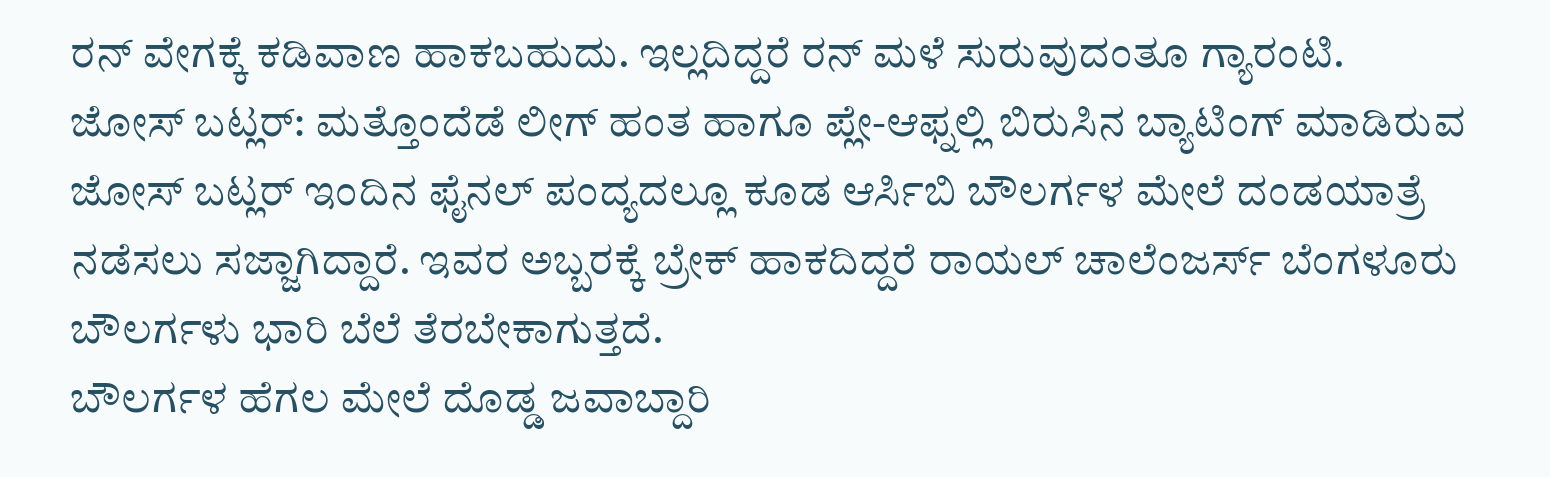ರನ್ ವೇಗಕ್ಕೆ ಕಡಿವಾಣ ಹಾಕಬಹುದು. ಇಲ್ಲದಿದ್ದರೆ ರನ್ ಮಳೆ ಸುರುವುದಂತೂ ಗ್ಯಾರಂಟಿ.
ಜೋಸ್ ಬಟ್ಲರ್: ಮತ್ತೊಂದೆಡೆ ಲೀಗ್ ಹಂತ ಹಾಗೂ ಪ್ಲೇ-ಆಫ್ನಲ್ಲಿ ಬಿರುಸಿನ ಬ್ಯಾಟಿಂಗ್ ಮಾಡಿರುವ ಜೋಸ್ ಬಟ್ಲರ್ ಇಂದಿನ ಫೈನಲ್ ಪಂದ್ಯದಲ್ಲೂ ಕೂಡ ಆರ್ಸಿಬಿ ಬೌಲರ್ಗಳ ಮೇಲೆ ದಂಡಯಾತ್ರೆ ನಡೆಸಲು ಸಜ್ಜಾಗಿದ್ದಾರೆ. ಇವರ ಅಬ್ಬರಕ್ಕೆ ಬ್ರೇಕ್ ಹಾಕದಿದ್ದರೆ ರಾಯಲ್ ಚಾಲೆಂಜರ್ಸ್ ಬೆಂಗಳೂರು ಬೌಲರ್ಗಳು ಭಾರಿ ಬೆಲೆ ತೆರಬೇಕಾಗುತ್ತದೆ.
ಬೌಲರ್ಗಳ ಹೆಗಲ ಮೇಲೆ ದೊಡ್ಡ ಜವಾಬ್ದಾರಿ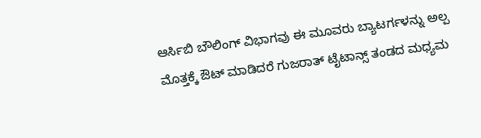ಆರ್ಸಿಬಿ ಬೌಲಿಂಗ್ ವಿಭಾಗವು ಈ ಮೂವರು ಬ್ಯಾಟರ್ಗಳನ್ನು ಅಲ್ಪ ಮೊತ್ತಕ್ಕೆ ಔಟ್ ಮಾಡಿದರೆ ಗುಜರಾತ್ ಟೈಟಾನ್ಸ್ ತಂಡದ ಮಧ್ಯಮ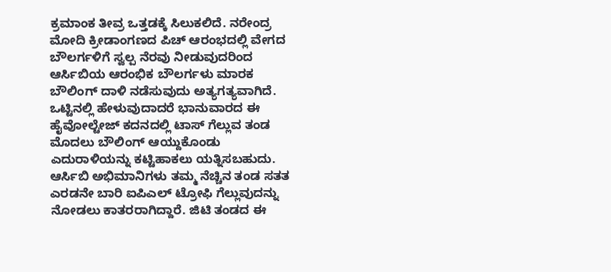ಕ್ರಮಾಂಕ ತೀವ್ರ ಒತ್ತಡಕ್ಕೆ ಸಿಲುಕಲಿದೆ. ನರೇಂದ್ರ ಮೋದಿ ಕ್ರೀಡಾಂಗಣದ ಪಿಚ್ ಆರಂಭದಲ್ಲಿ ವೇಗದ ಬೌಲರ್ಗಳಿಗೆ ಸ್ವಲ್ಪ ನೆರವು ನೀಡುವುದರಿಂದ ಆರ್ಸಿಬಿಯ ಆರಂಭಿಕ ಬೌಲರ್ಗಳು ಮಾರಕ ಬೌಲಿಂಗ್ ದಾಳಿ ನಡೆಸುವುದು ಅತ್ಯಗತ್ಯವಾಗಿದೆ.
ಒಟ್ಟಿನಲ್ಲಿ ಹೇಳುವುದಾದರೆ ಭಾನುವಾರದ ಈ ಹೈವೋಲ್ಟೇಜ್ ಕದನದಲ್ಲಿ ಟಾಸ್ ಗೆಲ್ಲುವ ತಂಡ ಮೊದಲು ಬೌಲಿಂಗ್ ಆಯ್ದುಕೊಂಡು ಎದುರಾಳಿಯನ್ನು ಕಟ್ಟಿಹಾಕಲು ಯತ್ನಿಸಬಹುದು. ಆರ್ಸಿಬಿ ಅಭಿಮಾನಿಗಳು ತಮ್ಮ ನೆಚ್ಚಿನ ತಂಡ ಸತತ ಎರಡನೇ ಬಾರಿ ಐಪಿಎಲ್ ಟ್ರೋಫಿ ಗೆಲ್ಲುವುದನ್ನು ನೋಡಲು ಕಾತರರಾಗಿದ್ದಾರೆ. ಜಿಟಿ ತಂಡದ ಈ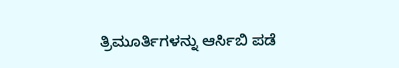ತ್ರಿಮೂರ್ತಿಗಳನ್ನು ಆರ್ಸಿಬಿ ಪಡೆ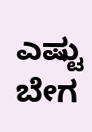ಎಷ್ಟು ಬೇಗ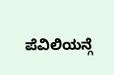ಪೆವಿಲಿಯನ್ಗೆ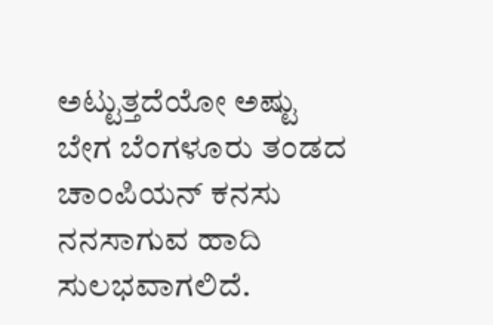ಅಟ್ಟುತ್ತದೆಯೋ ಅಷ್ಟು ಬೇಗ ಬೆಂಗಳೂರು ತಂಡದ ಚಾಂಪಿಯನ್ ಕನಸು ನನಸಾಗುವ ಹಾದಿ ಸುಲಭವಾಗಲಿದೆ.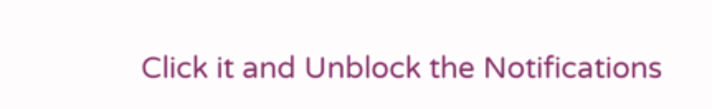Click it and Unblock the Notifications